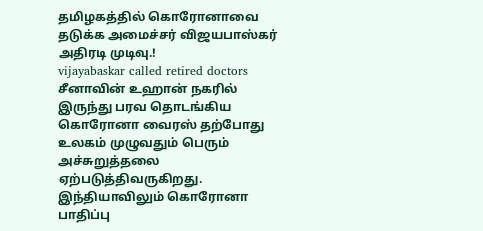தமிழகத்தில் கொரோனாவை தடுக்க அமைச்சர் விஜயபாஸ்கர் அதிரடி முடிவு.!
vijayabaskar called retired doctors
சீனாவின் உஹான் நகரில் இருந்து பரவ தொடங்கிய கொரோனா வைரஸ் தற்போது உலகம் முழுவதும் பெரும் அச்சுறுத்தலை ஏற்படுத்திவருகிறது. இந்தியாவிலும் கொரோனா பாதிப்பு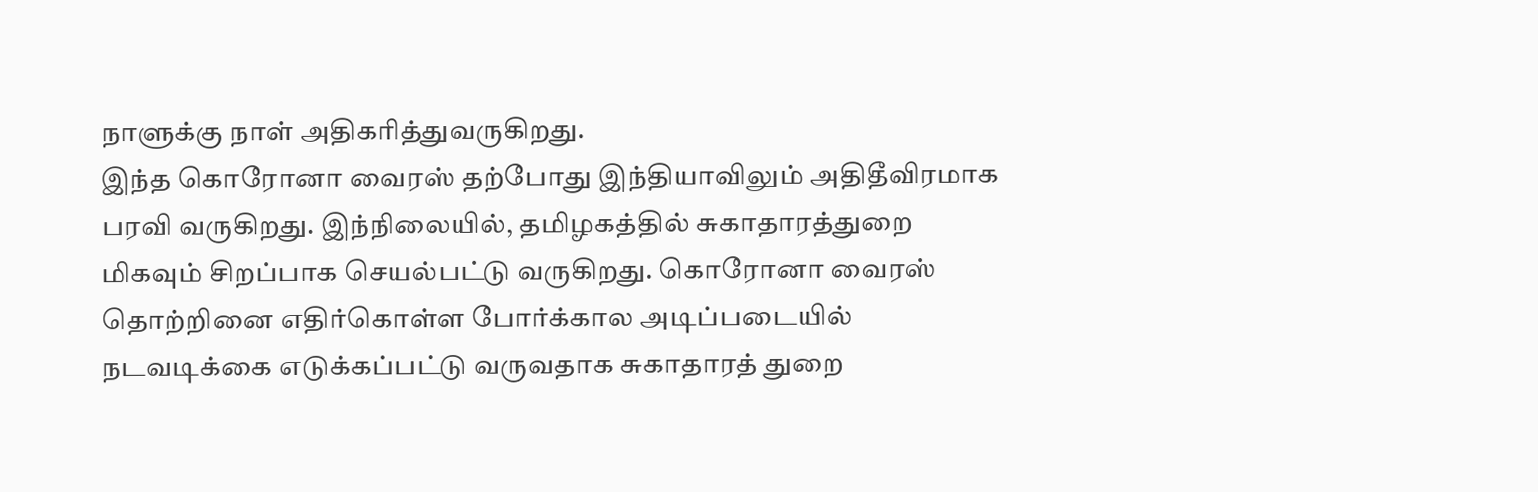நாளுக்கு நாள் அதிகரித்துவருகிறது.
இந்த கொரோனா வைரஸ் தற்போது இந்தியாவிலும் அதிதீவிரமாக பரவி வருகிறது. இந்நிலையில், தமிழகத்தில் சுகாதாரத்துறை மிகவும் சிறப்பாக செயல்பட்டு வருகிறது. கொரோனா வைரஸ் தொற்றினை எதிர்கொள்ள போர்க்கால அடிப்படையில் நடவடிக்கை எடுக்கப்பட்டு வருவதாக சுகாதாரத் துறை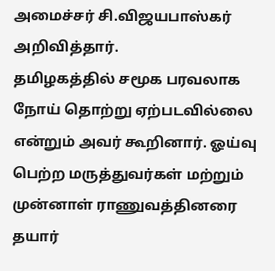அமைச்சர் சி.விஜயபாஸ்கர் அறிவித்தார்.
தமிழகத்தில் சமூக பரவலாக நோய் தொற்று ஏற்படவில்லை என்றும் அவர் கூறினார். ஓய்வு பெற்ற மருத்துவர்கள் மற்றும் முன்னாள் ராணுவத்தினரை தயார்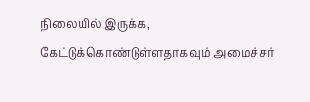நிலையில் இருக்க, கேட்டுக்கொண்டுள்ளதாகவும் அமைச்சர்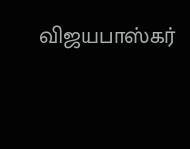விஜயபாஸ்கர்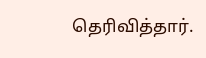தெரிவித்தார்.